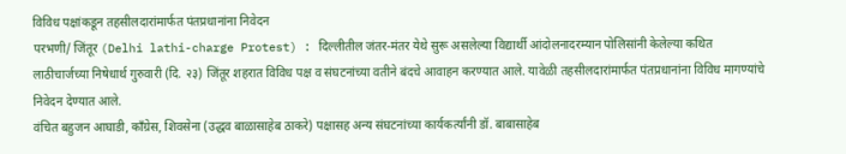विविध पक्षांकडून तहसीलदारांमार्फत पंतप्रधानांना निवेदन
परभणी/ जिंतूर (Delhi lathi-charge Protest) : दिल्लीतील जंतर-मंतर येथे सुरू असलेल्या विद्यार्थी आंदोलनादरम्यान पोलिसांनी केलेल्या कथित लाठीचार्जच्या निषेधार्थ गुरुवारी (दि. २३) जिंतूर शहरात विविध पक्ष व संघटनांच्या वतीने बंदचे आवाहन करण्यात आले. यावेळी तहसीलदारांमार्फत पंतप्रधानांना विविध मागण्यांचे निवेदन देण्यात आले.
वंचित बहुजन आघाडी, काँग्रेस, शिवसेना (उद्धव बाळासाहेब ठाकरे) पक्षासह अन्य संघटनांच्या कार्यकर्त्यांनी डॉ. बाबासाहेब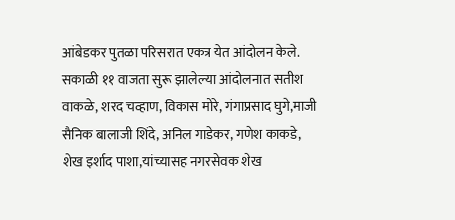आंबेडकर पुतळा परिसरात एकत्र येत आंदोलन केले. सकाळी ११ वाजता सुरू झालेल्या आंदोलनात सतीश वाकळे, शरद चव्हाण, विकास मोरे, गंगाप्रसाद घुगे,माजी सैनिक बालाजी शिंदे, अनिल गाडेकर, गणेश काकडे, शेख इर्शाद पाशा,यांच्यासह नगरसेवक शेख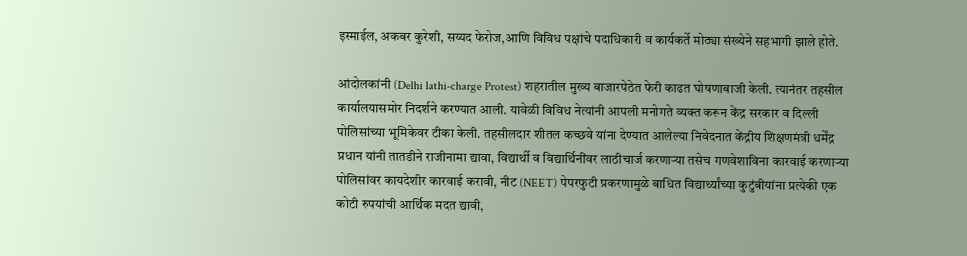इस्माईल, अकबर कुरेशी, सय्यद फेरोज,आणि विविध पक्षांचे पदाधिकारी व कार्यकर्ते मोठ्या संख्येने सहभागी झाले होते.

आंदोलकांनी (Delhi lathi-charge Protest) शहरातील मुख्य बाजारपेठेत फेरी काढत घोषणाबाजी केली. त्यानंतर तहसील कार्यालयासमोर निदर्शने करण्यात आली. यावेळी विविध नेत्यांनी आपली मनोगते व्यक्त करून केंद्र सरकार व दिल्ली पोलिसांच्या भूमिकेवर टीका केली. तहसीलदार शीतल कच्छवे यांना देण्यात आलेल्या निवेदनात केंद्रीय शिक्षणमंत्री धर्मेंद्र प्रधान यांनी तातडीने राजीनामा द्यावा, विद्यार्थी व विद्यार्थिनींवर लाठीचार्ज करणाऱ्या तसेच गणवेशाविना कारवाई करणाऱ्या पोलिसांवर कायदेशीर कारवाई करावी, नीट (NEET) पेपरफुटी प्रकरणामुळे बाधित विद्यार्थ्यांच्या कुटुंबीयांना प्रत्येकी एक कोटी रुपयांची आर्थिक मदत द्यावी,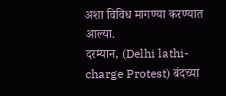अशा विविध मागण्या करण्यात आल्या.
दरम्यान, (Delhi lathi-charge Protest) बंदच्या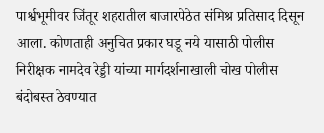पार्श्वभूमीवर जिंतूर शहरातील बाजारपेठेत संमिश्र प्रतिसाद दिसून आला. कोणताही अनुचित प्रकार घडू नये यासाठी पोलीस निरीक्षक नामदेव रेड्डी यांच्या मार्गदर्शनाखाली चोख पोलीस बंदोबस्त ठेवण्यात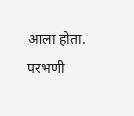आला होता. परभणी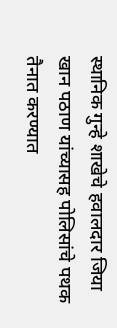स्थानिक गुन्हे शाखेचे हवालदार जिया खान पठाण यांच्यासह पोलिसांचे पथक तैनात करण्यात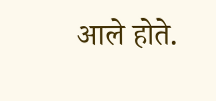आले होते.